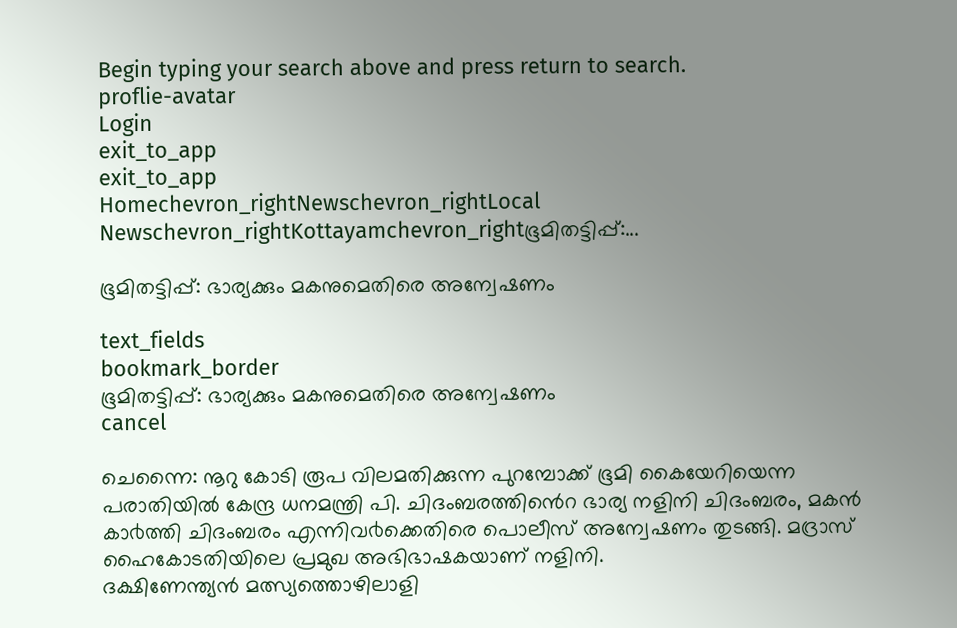Begin typing your search above and press return to search.
proflie-avatar
Login
exit_to_app
exit_to_app
Homechevron_rightNewschevron_rightLocal Newschevron_rightKottayamchevron_rightഭൂമിതട്ടിപ്പ്:...

ഭൂമിതട്ടിപ്പ്: ഭാര്യക്കും മകനുമെതിരെ അന്വേഷണം

text_fields
bookmark_border
ഭൂമിതട്ടിപ്പ്: ഭാര്യക്കും മകനുമെതിരെ അന്വേഷണം
cancel

ചെന്നൈ: നൂറു കോടി രൂപ വിലമതിക്കുന്ന പുറമ്പോക്ക് ഭൂമി കൈയേറിയെന്ന പരാതിയിൽ കേന്ദ്ര ധനമന്ത്രി പി. ചിദംബരത്തിൻെറ ഭാര്യ നളിനി ചിദംബരം, മകൻ കാ൪ത്തി ചിദംബരം എന്നിവ൪ക്കെതിരെ പൊലീസ് അന്വേഷണം തുടങ്ങി. മദ്രാസ് ഹൈകോടതിയിലെ പ്രമുഖ അഭിഭാഷകയാണ് നളിനി.
ദക്ഷിണേന്ത്യൻ മത്സ്യത്തൊഴിലാളി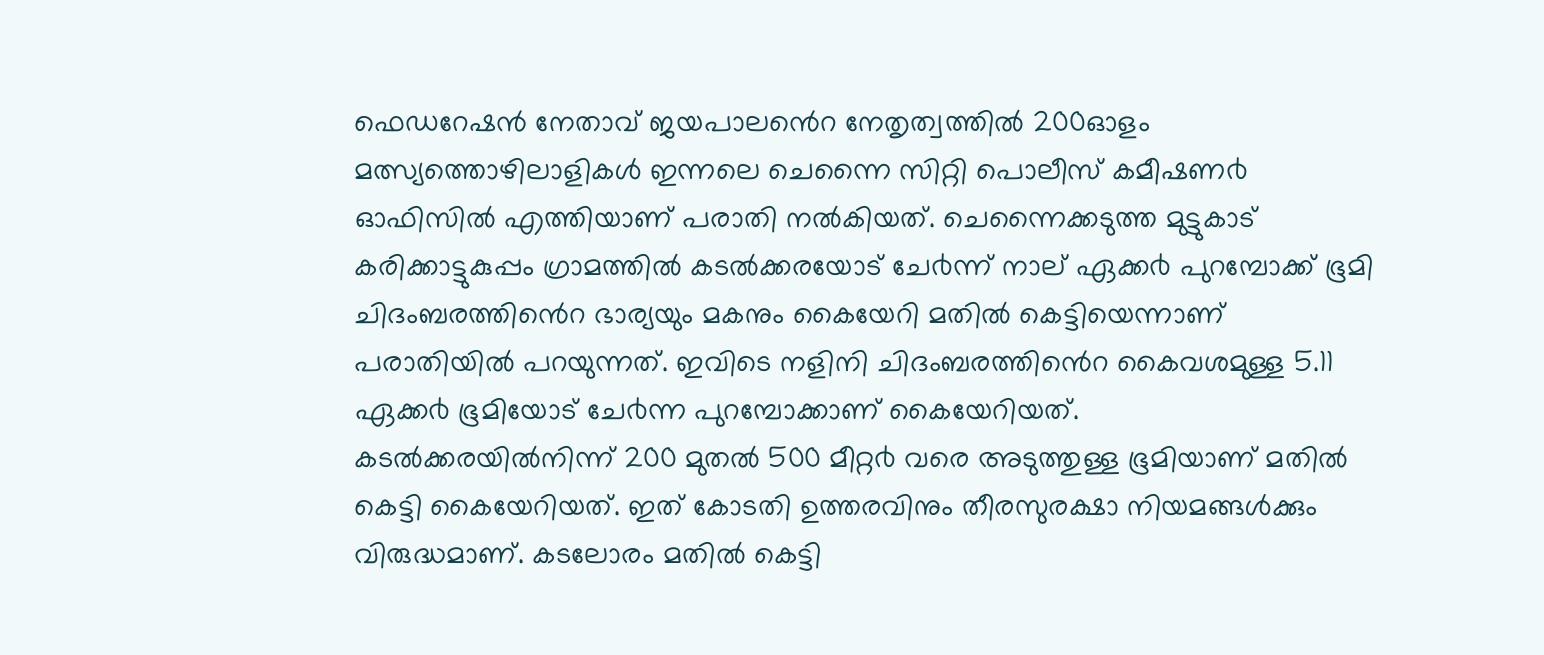ഫെഡറേഷൻ നേതാവ് ജയപാലൻെറ നേതൃത്വത്തിൽ 200ഓളം മത്സ്യത്തൊഴിലാളികൾ ഇന്നലെ ചെന്നൈ സിറ്റി പൊലീസ് കമീഷണ൪ ഓഫിസിൽ എത്തിയാണ് പരാതി നൽകിയത്. ചെന്നൈക്കടുത്ത മുട്ടുകാട് കരിക്കാട്ടുകുപ്പം ഗ്രാമത്തിൽ കടൽക്കരയോട് ചേ൪ന്ന് നാല് ഏക്ക൪ പുറമ്പോക്ക് ഭൂമി ചിദംബരത്തിൻെറ ഭാര്യയും മകനും കൈയേറി മതിൽ കെട്ടിയെന്നാണ് പരാതിയിൽ പറയുന്നത്. ഇവിടെ നളിനി ചിദംബരത്തിൻെറ കൈവശമുള്ള 5.11 ഏക്ക൪ ഭൂമിയോട് ചേ൪ന്ന പുറമ്പോക്കാണ് കൈയേറിയത്.
കടൽക്കരയിൽനിന്ന് 200 മുതൽ 500 മീറ്റ൪ വരെ അടുത്തുള്ള ഭൂമിയാണ് മതിൽ കെട്ടി കൈയേറിയത്. ഇത് കോടതി ഉത്തരവിനും തീരസുരക്ഷാ നിയമങ്ങൾക്കും വിരുദ്ധമാണ്. കടലോരം മതിൽ കെട്ടി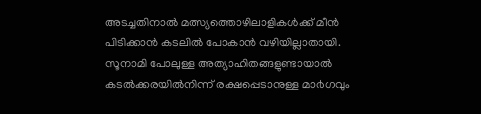അടച്ചതിനാൽ മത്സ്യത്തൊഴിലാളികൾക്ക് മീൻ പിടിക്കാൻ കടലിൽ പോകാൻ വഴിയില്ലാതായി. സൂനാമി പോലുള്ള അത്യാഹിതങ്ങളുണ്ടായാൽ കടൽക്കരയിൽനിന്ന് രക്ഷപ്പെടാനുള്ള മാ൪ഗവും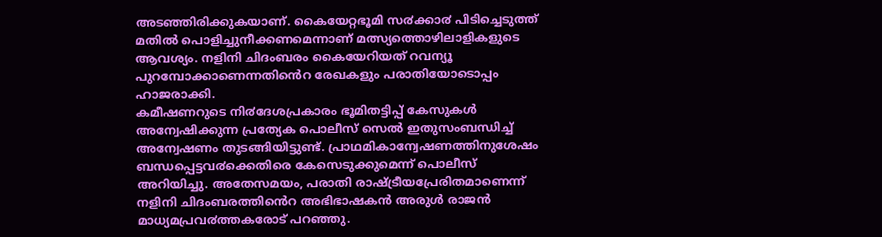അടഞ്ഞിരിക്കുകയാണ്. കൈയേറ്റഭൂമി സ൪ക്കാ൪ പിടിച്ചെടുത്ത് മതിൽ പൊളിച്ചുനീക്കണമെന്നാണ് മത്സ്യത്തൊഴിലാളികളുടെ ആവശ്യം. നളിനി ചിദംബരം കൈയേറിയത് റവന്യൂ പുറമ്പോക്കാണെന്നതിൻെറ രേഖകളും പരാതിയോടൊപ്പം ഹാജരാക്കി.
കമീഷണറുടെ നി൪ദേശപ്രകാരം ഭൂമിതട്ടിപ്പ് കേസുകൾ അന്വേഷിക്കുന്ന പ്രത്യേക പൊലീസ് സെൽ ഇതുസംബന്ധിച്ച് അന്വേഷണം തുടങ്ങിയിട്ടുണ്ട്. പ്രാഥമികാന്വേഷണത്തിനുശേഷം ബന്ധപ്പെട്ടവ൪ക്കെതിരെ കേസെടുക്കുമെന്ന് പൊലീസ് അറിയിച്ചു. അതേസമയം, പരാതി രാഷ്ട്രീയപ്രേരിതമാണെന്ന് നളിനി ചിദംബരത്തിൻെറ അഭിഭാഷകൻ അരുൾ രാജൻ മാധ്യമപ്രവ൪ത്തകരോട് പറഞ്ഞു.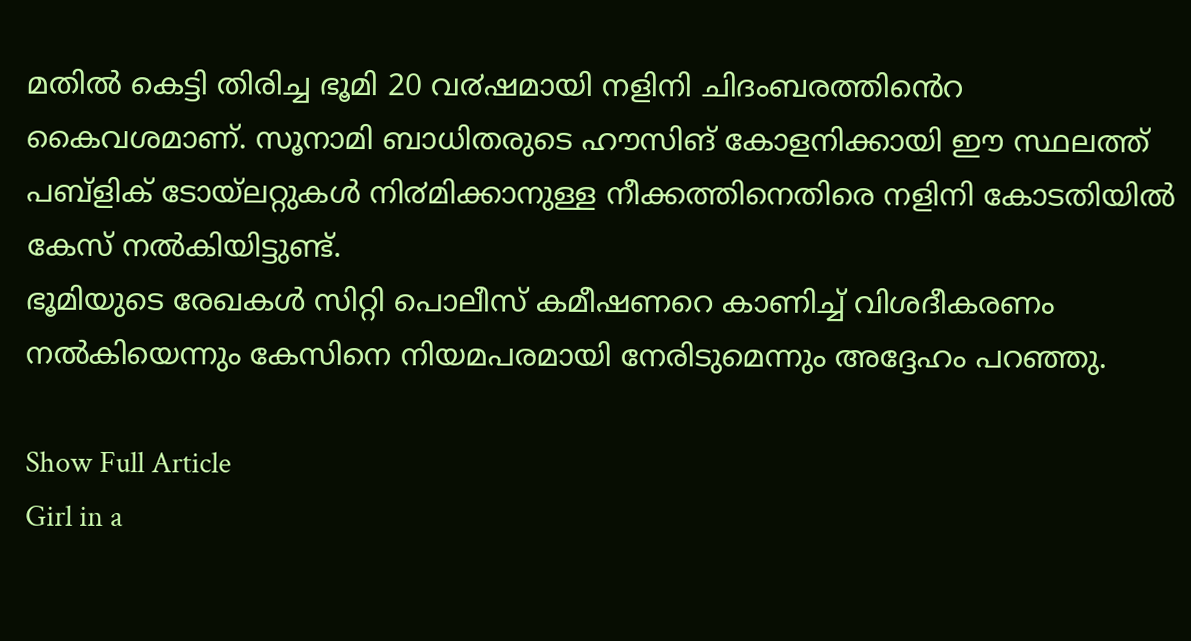മതിൽ കെട്ടി തിരിച്ച ഭൂമി 20 വ൪ഷമായി നളിനി ചിദംബരത്തിൻെറ കൈവശമാണ്. സൂനാമി ബാധിതരുടെ ഹൗസിങ് കോളനിക്കായി ഈ സ്ഥലത്ത് പബ്ളിക് ടോയ്ലറ്റുകൾ നി൪മിക്കാനുള്ള നീക്കത്തിനെതിരെ നളിനി കോടതിയിൽ കേസ് നൽകിയിട്ടുണ്ട്.
ഭൂമിയുടെ രേഖകൾ സിറ്റി പൊലീസ് കമീഷണറെ കാണിച്ച് വിശദീകരണം നൽകിയെന്നും കേസിനെ നിയമപരമായി നേരിടുമെന്നും അദ്ദേഹം പറഞ്ഞു.

Show Full Article
Girl in a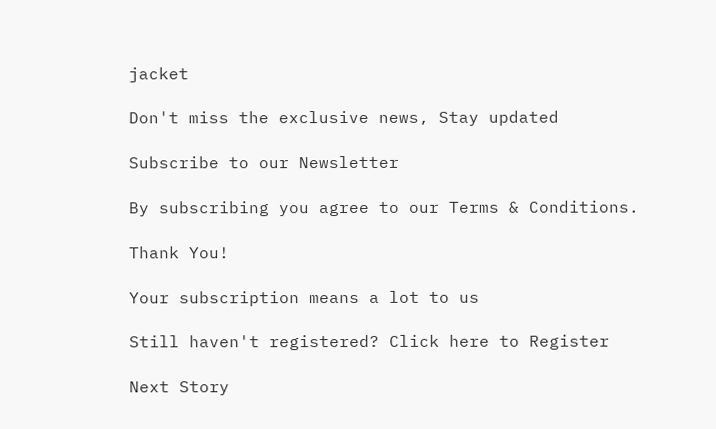jacket

Don't miss the exclusive news, Stay updated

Subscribe to our Newsletter

By subscribing you agree to our Terms & Conditions.

Thank You!

Your subscription means a lot to us

Still haven't registered? Click here to Register

Next Story